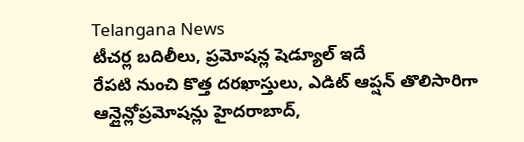Telangana News
టీచర్ల బదిలీలు, ప్రమోషన్ల షెడ్యూల్ ఇదే
రేపటి నుంచి కొత్త దరఖాస్తులు, ఎడిట్ ఆప్షన్ తొలిసారిగా ఆన్లైన్లోప్రమోషన్లు హైదరాబాద్,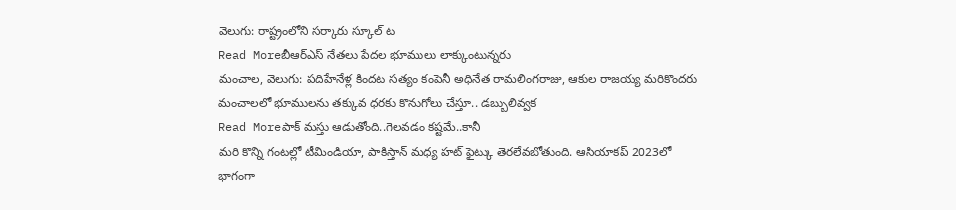వెలుగు: రాష్ట్రంలోని సర్కారు స్కూల్ ట
Read Moreబీఆర్ఎస్ నేతలు పేదల భూములు లాక్కుంటున్నరు
మంచాల, వెలుగు: పదిహేనేళ్ల కిందట సత్యం కంపెనీ అధినేత రామలింగరాజు, ఆకుల రాజయ్య మరికొందరు మంచాలలో భూములను తక్కువ ధరకు కొనుగోలు చేస్తూ.. డబ్బులివ్వక
Read Moreపాక్ మస్తు ఆడుతోంది..గెలవడం కష్టమే..కానీ
మరి కొన్ని గంటల్లో టీమిండియా, పాకిస్తాన్ మధ్య హట్ ఫైట్కు తెరలేవబోతుంది. ఆసియాకప్ 2023లో భాగంగా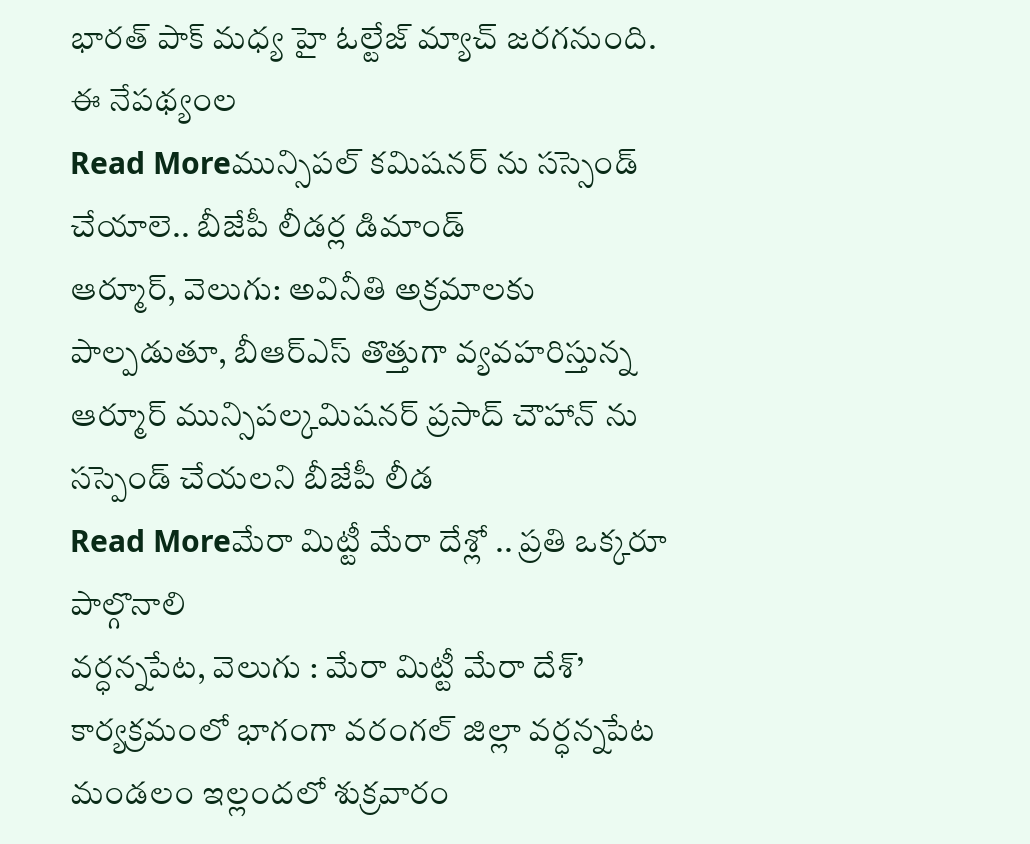భారత్ పాక్ మధ్య హై ఓల్టేజ్ మ్యాచ్ జరగనుంది. ఈ నేపథ్యంల
Read Moreమున్సిపల్ కమిషనర్ ను సస్సెండ్ చేయాలె.. బీజేపీ లీడర్ల డిమాండ్
ఆర్మూర్, వెలుగు: అవినీతి అక్రమాలకు పాల్పడుతూ, బీఆర్ఎస్ తొత్తుగా వ్యవహరిస్తున్న ఆర్మూర్ మున్సిపల్కమిషనర్ ప్రసాద్ చౌహాన్ ను సస్పెండ్ చేయలని బీజేపీ లీడ
Read Moreమేరా మిట్టీ మేరా దేశ్లో .. ప్రతి ఒక్కరూ పాల్గొనాలి
వర్ధన్నపేట, వెలుగు : మేరా మిట్టీ మేరా దేశ్’ కార్యక్రమంలో భాగంగా వరంగల్ జిల్లా వర్ధన్నపేట మండలం ఇల్లందలో శుక్రవారం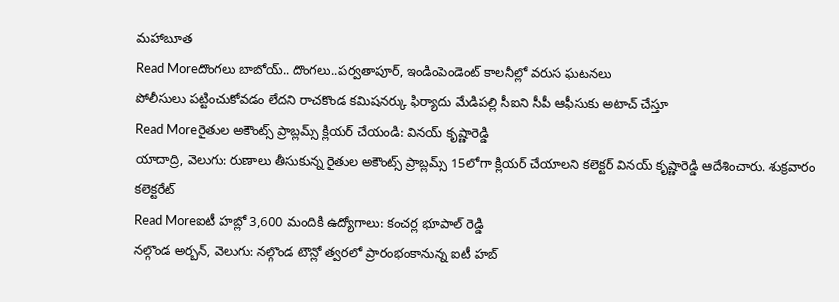మహాబూత
Read Moreదొంగలు బాబోయ్.. దొంగలు..పర్వతాపూర్, ఇండింపెండెంట్ కాలనీల్లో వరుస ఘటనలు
పోలీసులు పట్టించుకోవడం లేదని రాచకొండ కమిషనర్కు ఫిర్యాదు మేడిపల్లి సీఐని సీపీ ఆఫీసుకు అటాచ్ చేస్తూ
Read Moreరైతుల అకౌంట్స్ ప్రాబ్లమ్స్ క్లియర్ చేయండి: వినయ్ కృష్ణారెడ్డి
యాదాద్రి, వెలుగు: రుణాలు తీసుకున్న రైతుల అకౌంట్స్ ప్రాబ్లమ్స్ 15లోగా క్లియర్ చేయాలని కలెక్టర్ వినయ్ కృష్ణారెడ్డి ఆదేశించారు. శుక్రవారం కలెక్టరేట్
Read Moreఐటీ హబ్లో 3,600 మందికి ఉద్యోగాలు: కంచర్ల భూపాల్ రెడ్డి
నల్గొండ అర్బన్, వెలుగు: నల్గొండ టౌన్లో త్వరలో ప్రారంభంకానున్న ఐటీ హబ్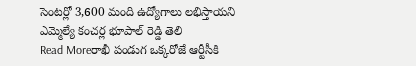సెంటర్లో 3,600 మంది ఉద్యోగాలు లభిస్తాయని ఎమ్మెల్యే కంచర్ల భూపాల్ రెడ్డి తెలి
Read Moreరాఖీ పండుగ ఒక్కరోజే ఆర్టీసీకి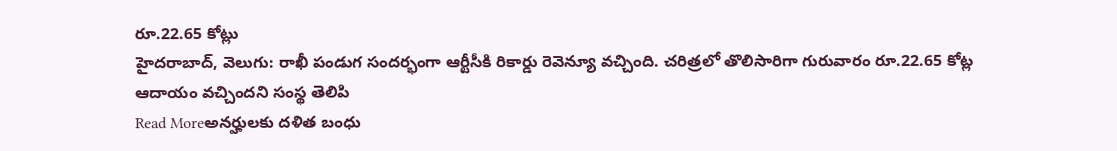రూ.22.65 కోట్లు
హైదరాబాద్, వెలుగు: రాఖీ పండుగ సందర్భంగా ఆర్టీసీకి రికార్డు రెవెన్యూ వచ్చింది. చరిత్రలో తొలిసారిగా గురువారం రూ.22.65 కోట్ల ఆదాయం వచ్చిందని సంస్థ తెలిపి
Read Moreఅనర్హులకు దళిత బంధు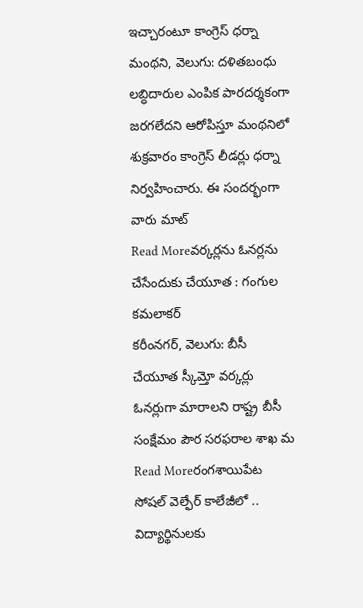ఇచ్చారంటూ కాంగ్రెస్ ధర్నా
మంథని, వెలుగు: దళితబంధు లబ్ధిదారుల ఎంపిక పారదర్శకంగా జరగలేదని ఆరోపిస్తూ మంథనిలో శుక్రవారం కాంగ్రెస్ లీడర్లు ధర్నా నిర్వహించారు. ఈ సందర్భంగా వారు మాట్
Read Moreవర్కర్లను ఓనర్లను చేసేందుకు చేయూత : గంగుల కమలాకర్
కరీంనగర్, వెలుగు: బీసీ చేయూత స్కీమ్తో వర్కర్లు ఓనర్లుగా మారాలని రాష్ట్ర బీసీ సంక్షేమం పౌర సరఫరాల శాఖ మ
Read Moreరంగశాయిపేట సోషల్ వెల్ఫేర్ కాలేజీలో .. విద్యార్థినులకు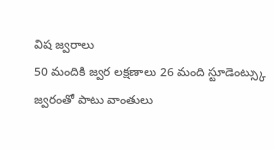విష జ్వరాలు
50 మందికి జ్వర లక్షణాలు 26 మంది స్టూడెంట్స్కు జ్వరంతో పాటు వాంతులు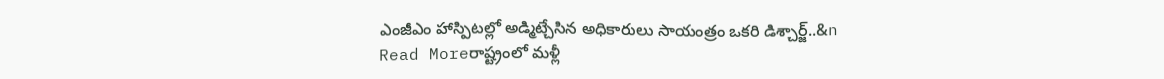ఎంజీఎం హాస్పిటల్లో అడ్మిట్చేసిన అధికారులు సాయంత్రం ఒకరి డిశ్చార్జ్..&n
Read Moreరాష్ట్రంలో మళ్లీ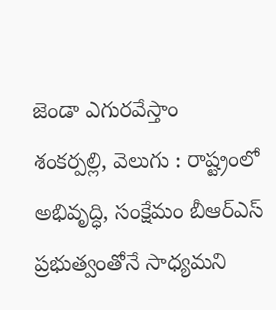జెండా ఎగురవేస్తాం
శంకర్పల్లి, వెలుగు : రాష్ట్రంలో అభివృద్ధి, సంక్షేమం బీఆర్ఎస్ ప్రభుత్వంతోనే సాధ్యమని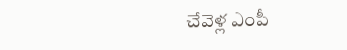చేవెళ్ల ఎంపీ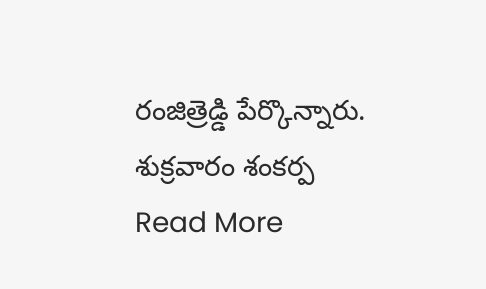రంజిత్రెడ్డి పేర్కొన్నారు. శుక్రవారం శంకర్ప
Read More